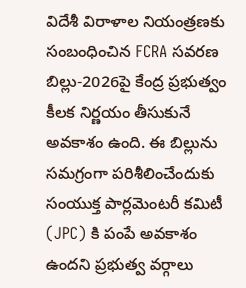విదేశీ విరాళాల నియంత్రణకు సంబంధించిన FCRA సవరణ బిల్లు-2026పై కేంద్ర ప్రభుత్వం కీలక నిర్ణయం తీసుకునే అవకాశం ఉంది. ఈ బిల్లును సమగ్రంగా పరిశీలించేందుకు సంయుక్త పార్లమెంటరీ కమిటీ (JPC) కి పంపే అవకాశం ఉందని ప్రభుత్వ వర్గాలు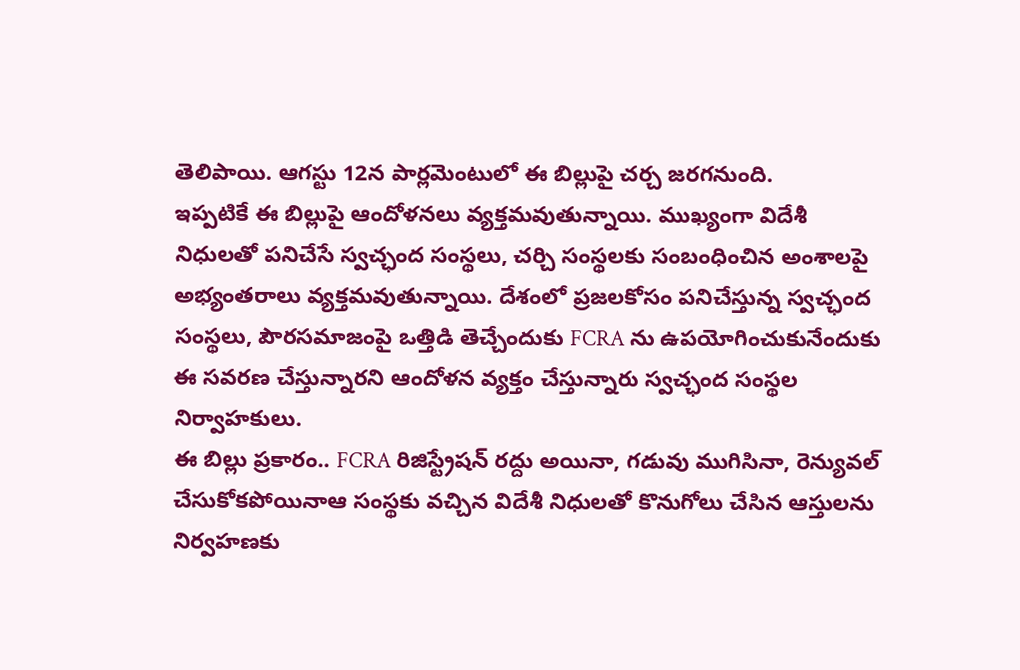తెలిపాయి. ఆగస్టు 12న పార్లమెంటులో ఈ బిల్లుపై చర్చ జరగనుంది.
ఇప్పటికే ఈ బిల్లుపై ఆందోళనలు వ్యక్తమవుతున్నాయి. ముఖ్యంగా విదేశీ నిధులతో పనిచేసే స్వచ్ఛంద సంస్థలు, చర్చి సంస్థలకు సంబంధించిన అంశాలపై అభ్యంతరాలు వ్యక్తమవుతున్నాయి. దేశంలో ప్రజలకోసం పనిచేస్తున్న స్వచ్ఛంద సంస్థలు, పౌరసమాజంపై ఒత్తిడి తెచ్చేందుకు FCRA ను ఉపయోగించుకునేందుకు ఈ సవరణ చేస్తున్నారని ఆందోళన వ్యక్తం చేస్తున్నారు స్వచ్ఛంద సంస్థల నిర్వాహకులు.
ఈ బిల్లు ప్రకారం.. FCRA రిజిస్ట్రేషన్ రద్దు అయినా, గడువు ముగిసినా, రెన్యువల్ చేసుకోకపోయినాఆ సంస్థకు వచ్చిన విదేశీ నిధులతో కొనుగోలు చేసిన ఆస్తులను నిర్వహణకు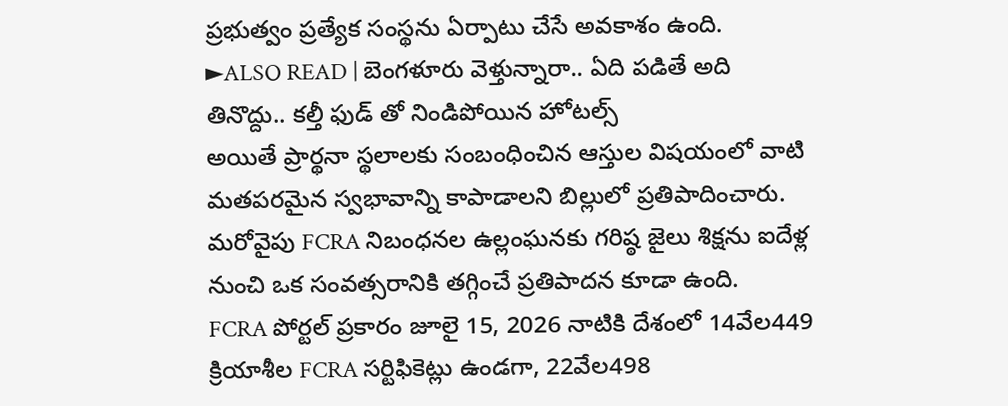ప్రభుత్వం ప్రత్యేక సంస్థను ఏర్పాటు చేసే అవకాశం ఉంది.
►ALSO READ | బెంగళూరు వెళ్తున్నారా.. ఏది పడితే అది తినొద్దు.. కల్తీ ఫుడ్ తో నిండిపోయిన హోటల్స్
అయితే ప్రార్థనా స్థలాలకు సంబంధించిన ఆస్తుల విషయంలో వాటి మతపరమైన స్వభావాన్ని కాపాడాలని బిల్లులో ప్రతిపాదించారు. మరోవైపు FCRA నిబంధనల ఉల్లంఘనకు గరిష్ఠ జైలు శిక్షను ఐదేళ్ల నుంచి ఒక సంవత్సరానికి తగ్గించే ప్రతిపాదన కూడా ఉంది.
FCRA పోర్టల్ ప్రకారం జూలై 15, 2026 నాటికి దేశంలో 14వేల449 క్రియాశీల FCRA సర్టిఫికెట్లు ఉండగా, 22వేల498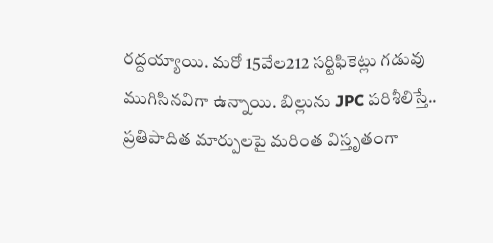రద్దయ్యాయి. మరో 15వేల212 సర్టిఫికెట్లు గడువు ముగిసినవిగా ఉన్నాయి. బిల్లును JPC పరిశీలిస్తే.. ప్రతిపాదిత మార్పులపై మరింత విస్తృతంగా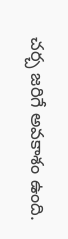చర్చ జరిగే అవకాశం ఉంది.